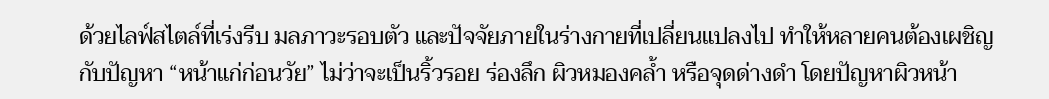ด้วยไลฟ์สไตล์ที่เร่งรีบ มลภาวะรอบตัว และปัจจัยภายในร่างกายที่เปลี่ยนแปลงไป ทำให้หลายคนต้องเผชิญกับปัญหา “หน้าแก่ก่อนวัย” ไม่ว่าจะเป็นริ้วรอย ร่องลึก ผิวหมองคล้ำ หรือจุดด่างดำ โดยปัญหาผิวหน้า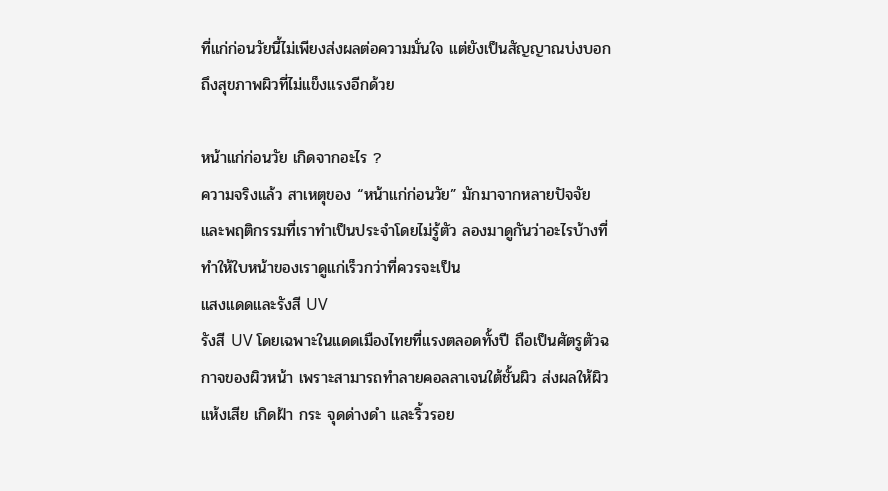ที่แก่ก่อนวัยนี้ไม่เพียงส่งผลต่อความมั่นใจ แต่ยังเป็นสัญญาณบ่งบอกถึงสุขภาพผิวที่ไม่แข็งแรงอีกด้วย

หน้าแก่ก่อนวัย เกิดจากอะไร ?
ความจริงแล้ว สาเหตุของ “หน้าแก่ก่อนวัย” มักมาจากหลายปัจจัยและพฤติกรรมที่เราทำเป็นประจำโดยไม่รู้ตัว ลองมาดูกันว่าอะไรบ้างที่ทำให้ใบหน้าของเราดูแก่เร็วกว่าที่ควรจะเป็น
แสงแดดและรังสี UV
รังสี UV โดยเฉพาะในแดดเมืองไทยที่แรงตลอดทั้งปี ถือเป็นศัตรูตัวฉกาจของผิวหน้า เพราะสามารถทำลายคอลลาเจนใต้ชั้นผิว ส่งผลให้ผิวแห้งเสีย เกิดฝ้า กระ จุดด่างดำ และริ้วรอย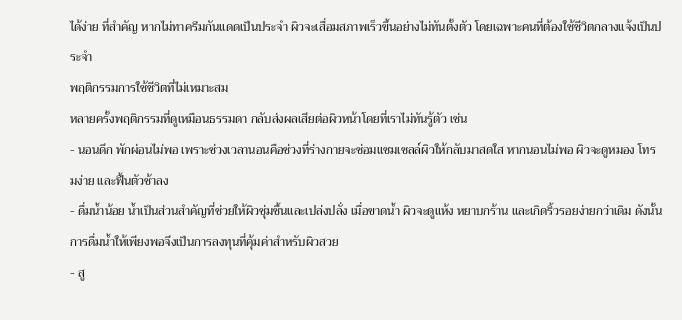ได้ง่าย ที่สำคัญ หากไม่ทาครีมกันแดดเป็นประจำ ผิวจะเสื่อมสภาพเร็วขึ้นอย่างไม่ทันตั้งตัว โดยเฉพาะคนที่ต้องใช้ชีวิตกลางแจ้งเป็นประจำ
พฤติกรรมการใช้ชีวิตที่ไม่เหมาะสม
หลายครั้งพฤติกรรมที่ดูเหมือนธรรมดา กลับส่งผลเสียต่อผิวหน้าโดยที่เราไม่ทันรู้ตัว เช่น
- นอนดึก พักผ่อนไม่พอ เพราะช่วงเวลานอนคือช่วงที่ร่างกายจะซ่อมแซมเซลล์ผิวให้กลับมาสดใส หากนอนไม่พอ ผิวจะดูหมอง โทรมง่าย และฟื้นตัวช้าลง
- ดื่มน้ำน้อย น้ำเป็นส่วนสำคัญที่ช่วยให้ผิวชุ่มชื้นและเปล่งปลั่ง เมื่อขาดน้ำ ผิวจะดูแห้ง หยาบกร้าน และเกิดริ้วรอยง่ายกว่าเดิม ดังนั้นการดื่มน้ำให้เพียงพอจึงเป็นการลงทุนที่คุ้มค่าสำหรับผิวสวย
- สู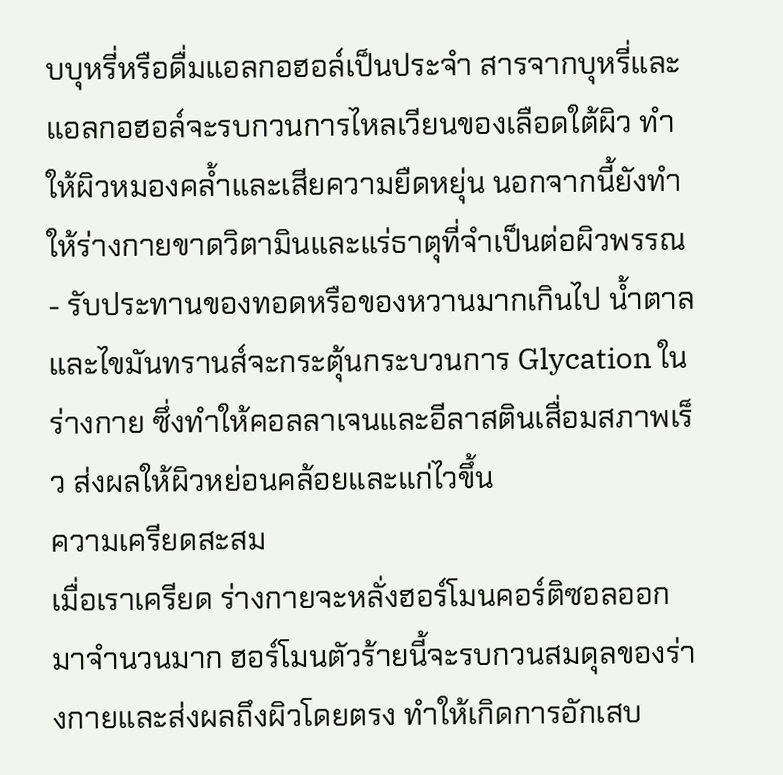บบุหรี่หรือดื่มแอลกอฮอล์เป็นประจำ สารจากบุหรี่และแอลกอฮอล์จะรบกวนการไหลเวียนของเลือดใต้ผิว ทำให้ผิวหมองคล้ำและเสียความยืดหยุ่น นอกจากนี้ยังทำให้ร่างกายขาดวิตามินและแร่ธาตุที่จำเป็นต่อผิวพรรณ
- รับประทานของทอดหรือของหวานมากเกินไป น้ำตาลและไขมันทรานส์จะกระตุ้นกระบวนการ Glycation ในร่างกาย ซึ่งทำให้คอลลาเจนและอีลาสตินเสื่อมสภาพเร็ว ส่งผลให้ผิวหย่อนคล้อยและแก่ไวขึ้น
ความเครียดสะสม
เมื่อเราเครียด ร่างกายจะหลั่งฮอร์โมนคอร์ติซอลออกมาจำนวนมาก ฮอร์โมนตัวร้ายนี้จะรบกวนสมดุลของร่างกายและส่งผลถึงผิวโดยตรง ทำให้เกิดการอักเสบ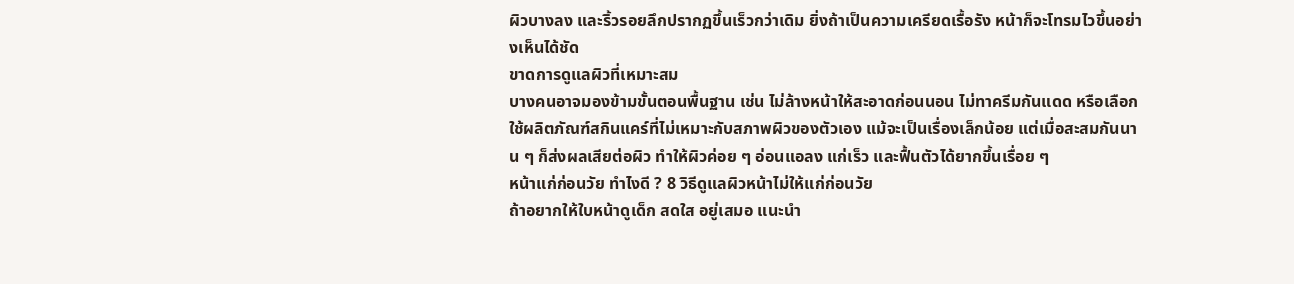ผิวบางลง และริ้วรอยลึกปรากฏขึ้นเร็วกว่าเดิม ยิ่งถ้าเป็นความเครียดเรื้อรัง หน้าก็จะโทรมไวขึ้นอย่างเห็นได้ชัด
ขาดการดูแลผิวที่เหมาะสม
บางคนอาจมองข้ามขั้นตอนพื้นฐาน เช่น ไม่ล้างหน้าให้สะอาดก่อนนอน ไม่ทาครีมกันแดด หรือเลือกใช้ผลิตภัณฑ์สกินแคร์ที่ไม่เหมาะกับสภาพผิวของตัวเอง แม้จะเป็นเรื่องเล็กน้อย แต่เมื่อสะสมกันนาน ๆ ก็ส่งผลเสียต่อผิว ทำให้ผิวค่อย ๆ อ่อนแอลง แก่เร็ว และฟื้นตัวได้ยากขึ้นเรื่อย ๆ
หน้าแก่ก่อนวัย ทำไงดี ? 8 วิธีดูแลผิวหน้าไม่ให้แก่ก่อนวัย
ถ้าอยากให้ใบหน้าดูเด็ก สดใส อยู่เสมอ แนะนำ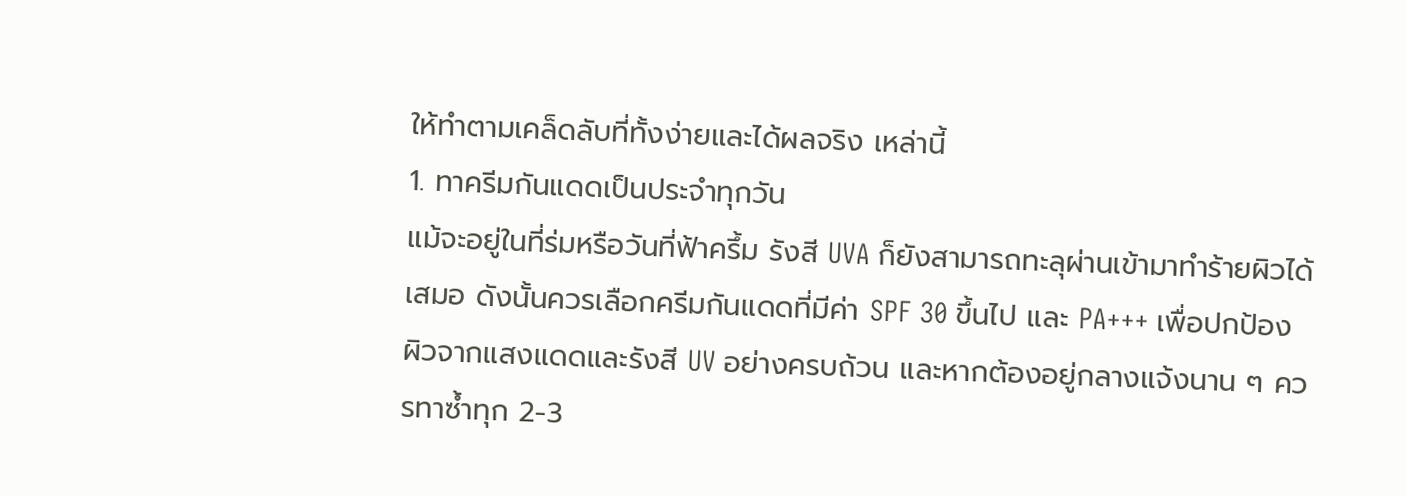ให้ทำตามเคล็ดลับที่ทั้งง่ายและได้ผลจริง เหล่านี้
1. ทาครีมกันแดดเป็นประจำทุกวัน
แม้จะอยู่ในที่ร่มหรือวันที่ฟ้าครึ้ม รังสี UVA ก็ยังสามารถทะลุผ่านเข้ามาทำร้ายผิวได้เสมอ ดังนั้นควรเลือกครีมกันแดดที่มีค่า SPF 30 ขึ้นไป และ PA+++ เพื่อปกป้องผิวจากแสงแดดและรังสี UV อย่างครบถ้วน และหากต้องอยู่กลางแจ้งนาน ๆ ควรทาซ้ำทุก 2-3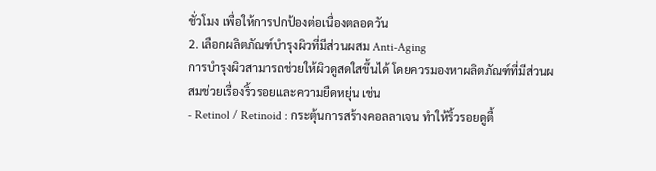ชั่วโมง เพื่อให้การปกป้องต่อเนื่องตลอดวัน
2. เลือกผลิตภัณฑ์บำรุงผิวที่มีส่วนผสม Anti-Aging
การบำรุงผิวสามารถช่วยให้ผิวดูสดใสขึ้นได้ โดยควรมองหาผลิตภัณฑ์ที่มีส่วนผสมช่วยเรื่องริ้วรอยและความยืดหยุ่น เช่น
- Retinol / Retinoid : กระตุ้นการสร้างคอลลาเจน ทำให้ริ้วรอยดูตื้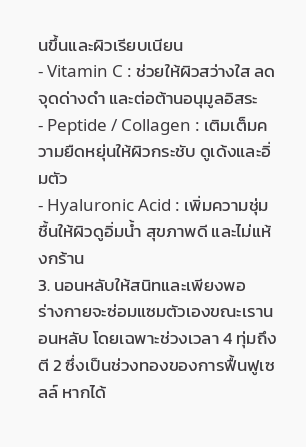นขึ้นและผิวเรียบเนียน
- Vitamin C : ช่วยให้ผิวสว่างใส ลดจุดด่างดำ และต่อต้านอนุมูลอิสระ
- Peptide / Collagen : เติมเต็มความยืดหยุ่นให้ผิวกระชับ ดูเด้งและอิ่มตัว
- Hyaluronic Acid : เพิ่มความชุ่มชื้นให้ผิวดูอิ่มน้ำ สุขภาพดี และไม่แห้งกร้าน
3. นอนหลับให้สนิทและเพียงพอ
ร่างกายจะซ่อมแซมตัวเองขณะเรานอนหลับ โดยเฉพาะช่วงเวลา 4 ทุ่มถึงตี 2 ซึ่งเป็นช่วงทองของการฟื้นฟูเซลล์ หากได้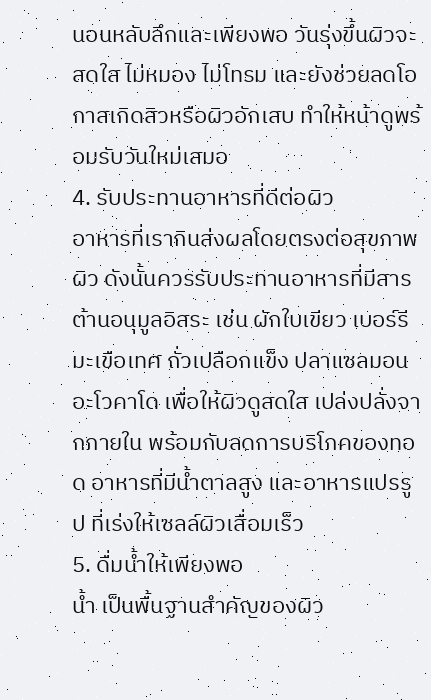นอนหลับลึกและเพียงพอ วันรุ่งขึ้นผิวจะสดใส ไม่หมอง ไม่โทรม และยังช่วยลดโอกาสเกิดสิวหรือผิวอักเสบ ทำให้หน้าดูพร้อมรับวันใหม่เสมอ
4. รับประทานอาหารที่ดีต่อผิว
อาหารที่เรากินส่งผลโดยตรงต่อสุขภาพผิว ดังนั้นควรรับประทานอาหารที่มีสารต้านอนุมูลอิสระ เช่น ผักใบเขียว เบอร์รี มะเขือเทศ ถั่วเปลือกแข็ง ปลาแซลมอน อะโวคาโด เพื่อให้ผิวดูสดใส เปล่งปลั่งจากภายใน พร้อมกับลดการบริโภคของทอด อาหารที่มีน้ำตาลสูง และอาหารแปรรูป ที่เร่งให้เซลล์ผิวเสื่อมเร็ว
5. ดื่มน้ำให้เพียงพอ
น้ำ เป็นพื้นฐานสำคัญของผิว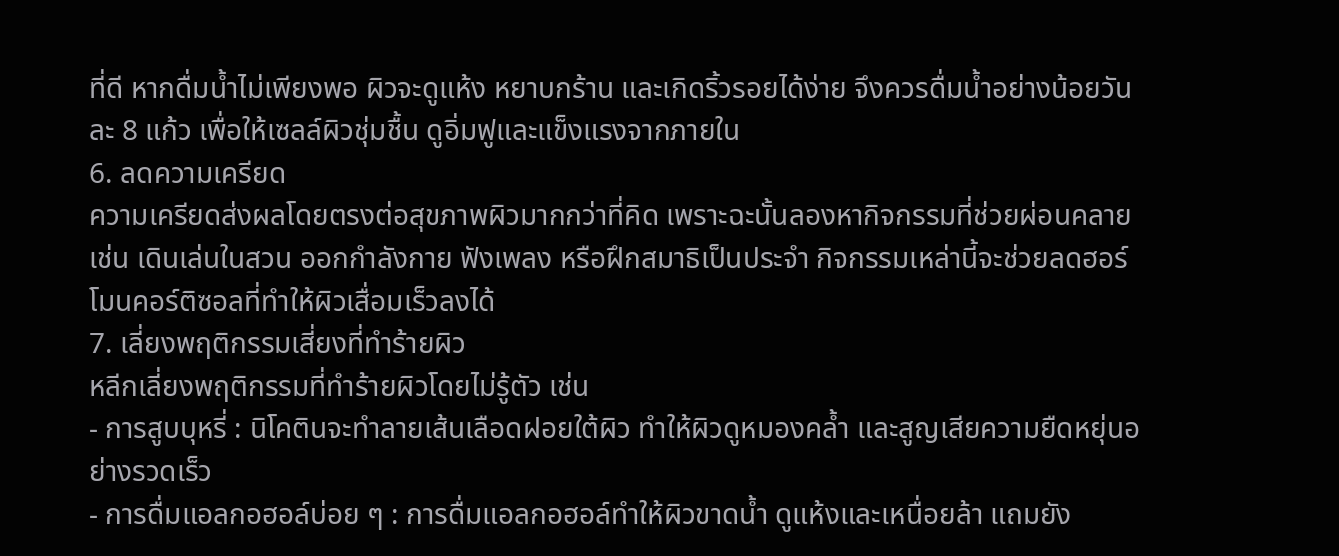ที่ดี หากดื่มน้ำไม่เพียงพอ ผิวจะดูแห้ง หยาบกร้าน และเกิดริ้วรอยได้ง่าย จึงควรดื่มน้ำอย่างน้อยวันละ 8 แก้ว เพื่อให้เซลล์ผิวชุ่มชื้น ดูอิ่มฟูและแข็งแรงจากภายใน
6. ลดความเครียด
ความเครียดส่งผลโดยตรงต่อสุขภาพผิวมากกว่าที่คิด เพราะฉะนั้นลองหากิจกรรมที่ช่วยผ่อนคลาย เช่น เดินเล่นในสวน ออกกำลังกาย ฟังเพลง หรือฝึกสมาธิเป็นประจำ กิจกรรมเหล่านี้จะช่วยลดฮอร์โมนคอร์ติซอลที่ทำให้ผิวเสื่อมเร็วลงได้
7. เลี่ยงพฤติกรรมเสี่ยงที่ทำร้ายผิว
หลีกเลี่ยงพฤติกรรมที่ทำร้ายผิวโดยไม่รู้ตัว เช่น
- การสูบบุหรี่ : นิโคตินจะทำลายเส้นเลือดฝอยใต้ผิว ทำให้ผิวดูหมองคล้ำ และสูญเสียความยืดหยุ่นอย่างรวดเร็ว
- การดื่มแอลกอฮอล์บ่อย ๆ : การดื่มแอลกอฮอล์ทำให้ผิวขาดน้ำ ดูแห้งและเหนื่อยล้า แถมยัง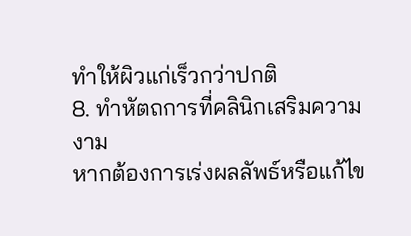ทำให้ผิวแก่เร็วกว่าปกติ
8. ทำหัตถการที่คลินิกเสริมความงาม
หากต้องการเร่งผลลัพธ์หรือแก้ไข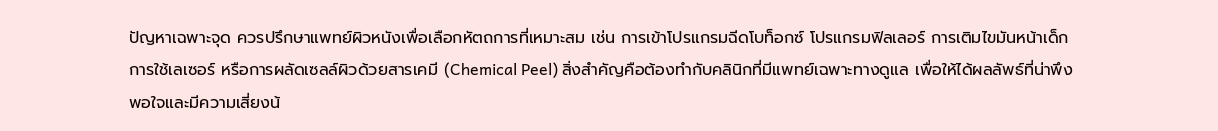ปัญหาเฉพาะจุด ควรปรึกษาแพทย์ผิวหนังเพื่อเลือกหัตถการที่เหมาะสม เช่น การเข้าโปรแกรมฉีดโบท็อกซ์ โปรแกรมฟิลเลอร์ การเติมไขมันหน้าเด็ก การใช้เลเซอร์ หรือการผลัดเซลล์ผิวด้วยสารเคมี (Chemical Peel) สิ่งสำคัญคือต้องทำกับคลินิกที่มีแพทย์เฉพาะทางดูแล เพื่อให้ได้ผลลัพธ์ที่น่าพึงพอใจและมีความเสี่ยงน้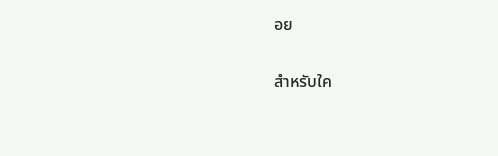อย

สำหรับใค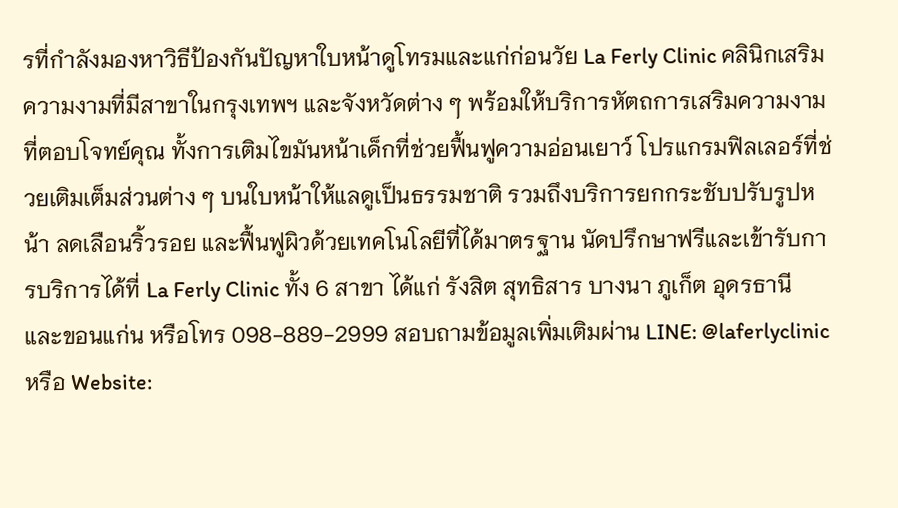รที่กำลังมองหาวิธีป้องกันปัญหาใบหน้าดูโทรมและแก่ก่อนวัย La Ferly Clinic คลินิกเสริมความงามที่มีสาขาในกรุงเทพฯ และจังหวัดต่าง ๆ พร้อมให้บริการหัตถการเสริมความงามที่ตอบโจทย์คุณ ทั้งการเติมไขมันหน้าเด็กที่ช่วยฟื้นฟูความอ่อนเยาว์ โปรแกรมฟิลเลอร์ที่ช่วยเติมเต็มส่วนต่าง ๆ บนใบหน้าให้แลดูเป็นธรรมชาติ รวมถึงบริการยกกระชับปรับรูปหน้า ลดเลือนริ้วรอย และฟื้นฟูผิวด้วยเทคโนโลยีที่ได้มาตรฐาน นัดปรึกษาฟรีและเข้ารับการบริการได้ที่ La Ferly Clinic ทั้ง 6 สาขา ได้แก่ รังสิต สุทธิสาร บางนา ภูเก็ต อุดรธานี และขอนแก่น หรือโทร 098-889-2999 สอบถามข้อมูลเพิ่มเติมผ่าน LINE: @laferlyclinic หรือ Website: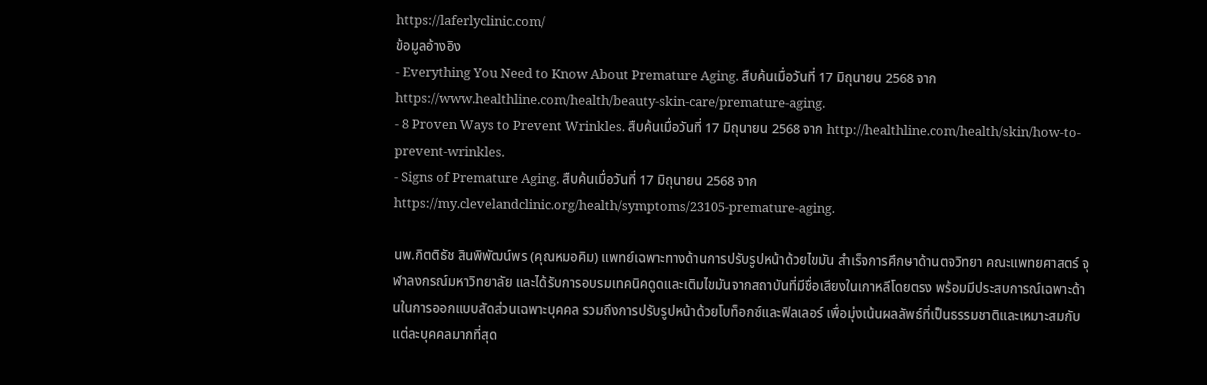https://laferlyclinic.com/
ข้อมูลอ้างอิง
- Everything You Need to Know About Premature Aging. สืบค้นเมื่อวันที่ 17 มิถุนายน 2568 จาก https://www.healthline.com/health/beauty-skin-care/premature-aging.
- 8 Proven Ways to Prevent Wrinkles. สืบค้นเมื่อวันที่ 17 มิถุนายน 2568 จาก http://healthline.com/health/skin/how-to-prevent-wrinkles.
- Signs of Premature Aging. สืบค้นเมื่อวันที่ 17 มิถุนายน 2568 จาก https://my.clevelandclinic.org/health/symptoms/23105-premature-aging.

นพ.กิตติธัช สินพิพัฒน์พร (คุณหมอคิม) แพทย์เฉพาะทางด้านการปรับรูปหน้าด้วยไขมัน สำเร็จการศึกษาด้านตจวิทยา คณะแพทยศาสตร์ จุฬาลงกรณ์มหาวิทยาลัย และได้รับการอบรมเทคนิคดูดและเติมไขมันจากสถาบันที่มีชื่อเสียงในเกาหลีโดยตรง พร้อมมีประสบการณ์เฉพาะด้านในการออกแบบสัดส่วนเฉพาะบุคคล รวมถึงการปรับรูปหน้าด้วยโบท็อกซ์และฟิลเลอร์ เพื่อมุ่งเน้นผลลัพธ์ที่เป็นธรรมชาติและเหมาะสมกับแต่ละบุคคลมากที่สุด